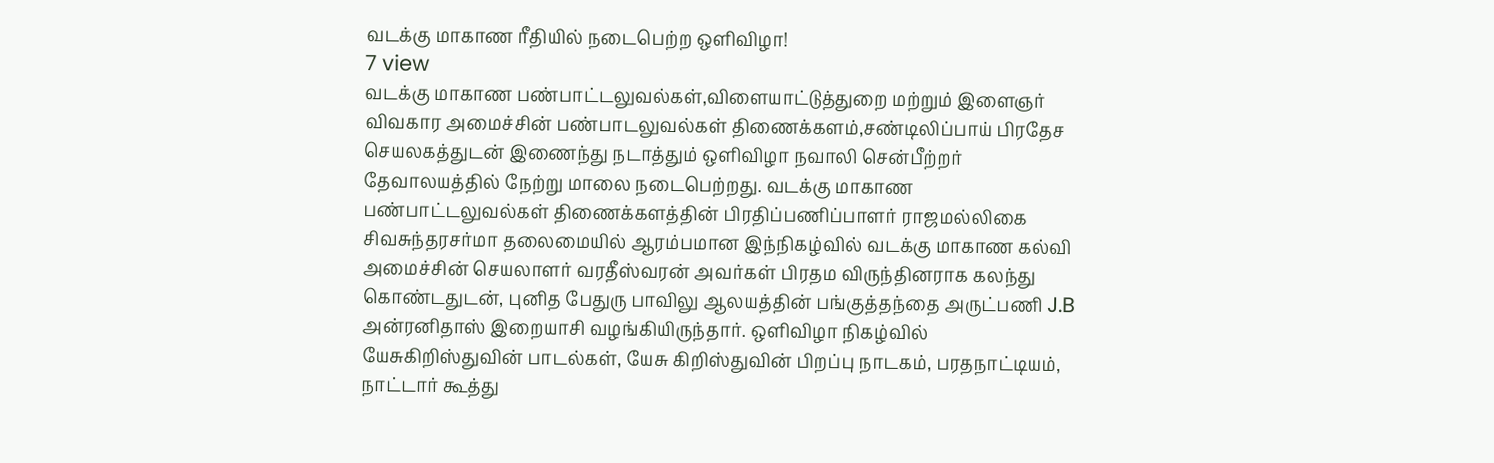வடக்கு மாகாண ரீதியில் நடைபெற்ற ஒளிவிழா!
7 view
வடக்கு மாகாண பண்பாட்டலுவல்கள்,விளையாட்டுத்துறை மற்றும் இளைஞர் விவகார அமைச்சின் பண்பாடலுவல்கள் திணைக்களம்,சண்டிலிப்பாய் பிரதேச செயலகத்துடன் இணைந்து நடாத்தும் ஒளிவிழா நவாலி சென்பீற்றர் தேவாலயத்தில் நேற்று மாலை நடைபெற்றது. வடக்கு மாகாண பண்பாட்டலுவல்கள் திணைக்களத்தின் பிரதிப்பணிப்பாளர் ராஜமல்லிகை சிவசுந்தரசர்மா தலைமையில் ஆரம்பமான இந்நிகழ்வில் வடக்கு மாகாண கல்வி அமைச்சின் செயலாளர் வரதீஸ்வரன் அவர்கள் பிரதம விருந்தினராக கலந்து கொண்டதுடன், புனித பேதுரு பாவிலு ஆலயத்தின் பங்குத்தந்தை அருட்பணி J.B அன்ரனிதாஸ் இறையாசி வழங்கியிருந்தார். ஒளிவிழா நிகழ்வில் யேசுகிறிஸ்துவின் பாடல்கள், யேசு கிறிஸ்துவின் பிறப்பு நாடகம், பரதநாட்டியம், நாட்டார் கூத்து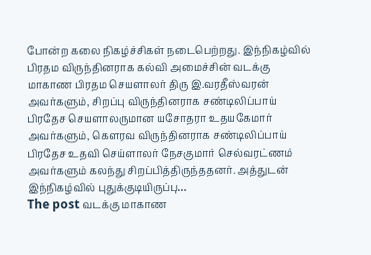போன்ற கலை நிகழ்ச்சிகள் நடைபெற்றது. இந்நிகழ்வில் பிரதம விருந்தினராக கல்வி அமைச்சின் வடக்கு மாகாண பிரதம செயளாலர் திரு இ.வரதீஸ்வரன் அவர்களும், சிறப்பு விருந்தினராக சண்டிலிப்பாய் பிரதேச செயளாலருமான யசோதரா உதயகேமார் அவர்களும், கௌரவ விருந்தினராக சண்டிலிப்பாய் பிரதேச உதவி செய்ளாலர் நேசகுமார் செல்வரட்ணம் அவர்களும் கலந்து சிறப்பித்திருந்ததனர். அத்துடன் இந்நிகழ்வில் புதுக்குடியிருப்பு…
The post வடக்கு மாகாண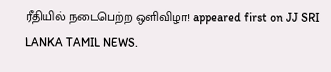ரீதியில் நடைபெற்ற ஒளிவிழா! appeared first on JJ SRI LANKA TAMIL NEWS.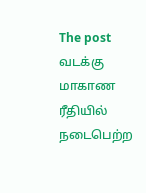The post வடக்கு மாகாண ரீதியில் நடைபெற்ற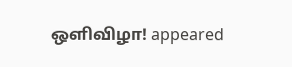ஒளிவிழா! appeared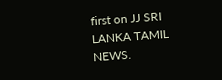first on JJ SRI LANKA TAMIL NEWS.